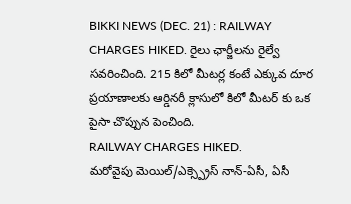BIKKI NEWS (DEC. 21) : RAILWAY CHARGES HIKED. రైలు ఛార్జీలను రైల్వే సవరించింది. 215 కిలో మీటర్ల కంటే ఎక్కువ దూర ప్రయాణాలకు ఆర్డినరీ క్లాసులో కిలో మీటర్ కు ఒక పైసా చొప్పున పెంచింది.
RAILWAY CHARGES HIKED.
మరోవైపు మెయిల్/ఎక్స్ప్రెస్ నాన్-ఏసీ, ఏసీ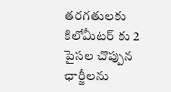తరగతులకు కిలోమీటర్ కు 2 పైసల చొప్పున ఛార్జీలను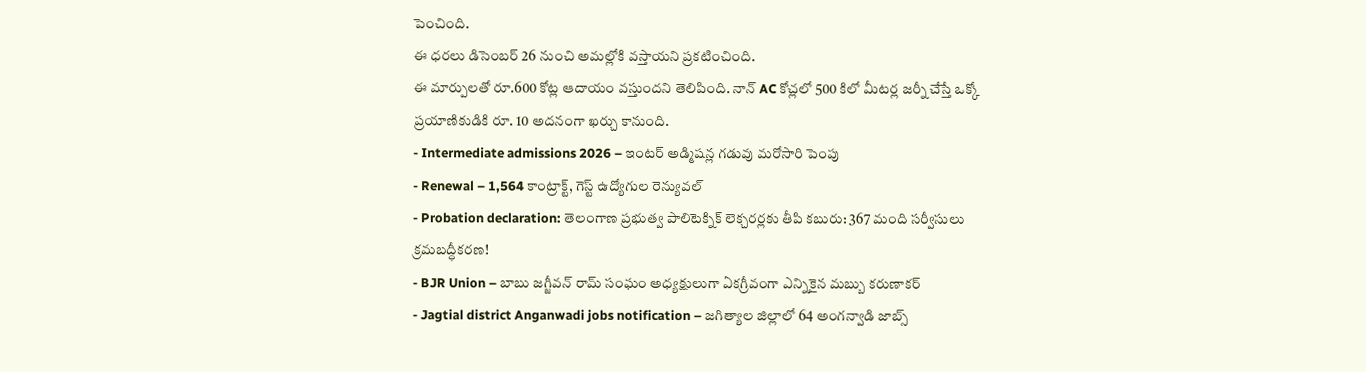పెంచింది.
ఈ ధరలు డిసెంబర్ 26 నుంచి అమల్లోకి వస్తాయని ప్రకటించింది.
ఈ మార్పులతో రూ.600 కోట్ల ఆదాయం వస్తుందని తెలిపింది. నాన్ AC కోచ్లలో 500 కిలో మీటర్ల జర్నీ చేస్తే ఒక్కో ప్రయాణికుడికి రూ. 10 అదనంగా ఖర్చు కానుంది.
- Intermediate admissions 2026 – ఇంటర్ అడ్మిషన్ల గడువు మరోసారి పెంపు
- Renewal – 1,564 కాంట్రాక్ట్, గెస్ట్ ఉద్యోగుల రెన్యువల్
- Probation declaration: తెలంగాణ ప్రభుత్వ పాలిటెక్నిక్ లెక్చరర్లకు తీపి కబురు: 367 మంది సర్వీసులు క్రమబద్ధీకరణ!
- BJR Union – బాబు జగ్జీవన్ రామ్ సంఘం అధ్యక్షులుగా ఏకగ్రీవంగా ఎన్నికైన మబ్బు కరుణాకర్
- Jagtial district Anganwadi jobs notification – జగిత్యాల జిల్లాలో 64 అంగన్వాడి జాబ్స్